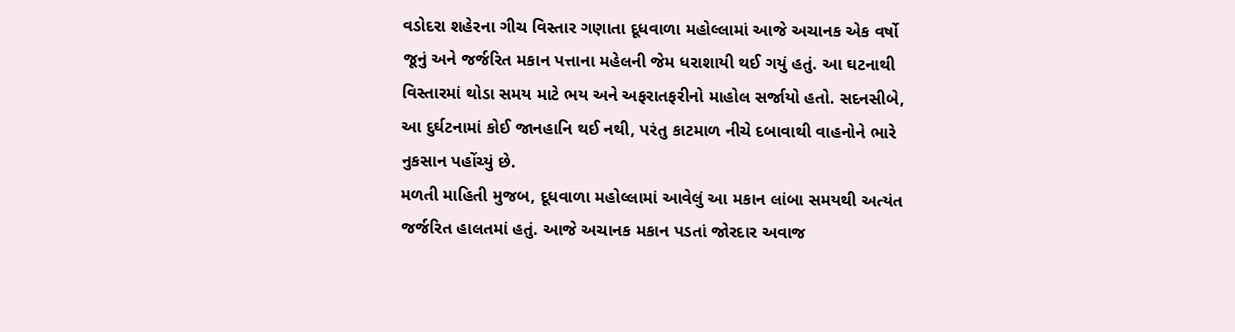વડોદરા શહેરના ગીચ વિસ્તાર ગણાતા દૂધવાળા મહોલ્લામાં આજે અચાનક એક વર્ષો જૂનું અને જર્જરિત મકાન પત્તાના મહેલની જેમ ધરાશાયી થઈ ગયું હતું. આ ઘટનાથી વિસ્તારમાં થોડા સમય માટે ભય અને અફરાતફરીનો માહોલ સર્જાયો હતો. સદનસીબે, આ દુર્ઘટનામાં કોઈ જાનહાનિ થઈ નથી, પરંતુ કાટમાળ નીચે દબાવાથી વાહનોને ભારે નુકસાન પહોંચ્યું છે.
મળતી માહિતી મુજબ, દૂધવાળા મહોલ્લામાં આવેલું આ મકાન લાંબા સમયથી અત્યંત જર્જરિત હાલતમાં હતું. આજે અચાનક મકાન પડતાં જોરદાર અવાજ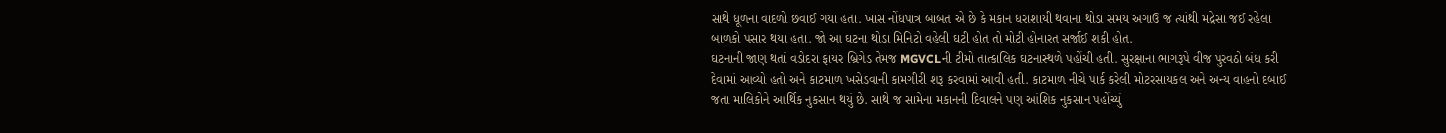સાથે ધૂળના વાદળો છવાઈ ગયા હતા. ખાસ નોંધપાત્ર બાબત એ છે કે મકાન ધરાશાયી થવાના થોડા સમય અગાઉ જ ત્યાંથી મદ્રેસા જઈ રહેલા બાળકો પસાર થયા હતા. જો આ ઘટના થોડા મિનિટો વહેલી ઘટી હોત તો મોટી હોનારત સર્જાઈ શકી હોત.
ઘટનાની જાણ થતાં વડોદરા ફાયર બ્રિગેડ તેમજ MGVCLની ટીમો તાત્કાલિક ઘટનાસ્થળે પહોંચી હતી. સુરક્ષાના ભાગરૂપે વીજ પુરવઠો બંધ કરી દેવામાં આવ્યો હતો અને કાટમાળ ખસેડવાની કામગીરી શરૂ કરવામાં આવી હતી. કાટમાળ નીચે પાર્ક કરેલી મોટરસાયકલ અને અન્ય વાહનો દબાઈ જતા માલિકોને આર્થિક નુકસાન થયું છે. સાથે જ સામેના મકાનની દિવાલને પણ આંશિક નુકસાન પહોંચ્યું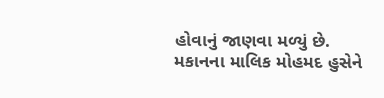હોવાનું જાણવા મળ્યું છે.
મકાનના માલિક મોહમદ હુસેને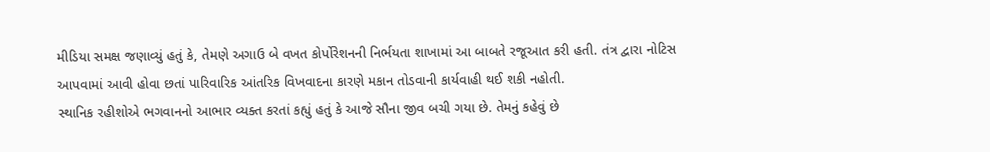મીડિયા સમક્ષ જણાવ્યું હતું કે, તેમણે અગાઉ બે વખત કોર્પોરેશનની નિર્ભયતા શાખામાં આ બાબતે રજૂઆત કરી હતી. તંત્ર દ્વારા નોટિસ આપવામાં આવી હોવા છતાં પારિવારિક આંતરિક વિખવાદના કારણે મકાન તોડવાની કાર્યવાહી થઈ શકી નહોતી.
સ્થાનિક રહીશોએ ભગવાનનો આભાર વ્યક્ત કરતાં કહ્યું હતું કે આજે સૌના જીવ બચી ગયા છે. તેમનું કહેવું છે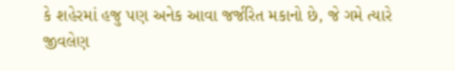કે શહેરમાં હજુ પણ અનેક આવા જર્જરિત મકાનો છે, જે ગમે ત્યારે જીવલેણ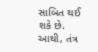સાબિત થઈ શકે છે. આથી, તંત્ર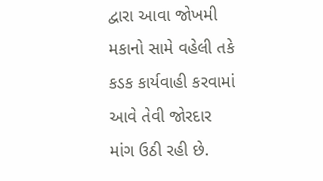દ્વારા આવા જોખમી મકાનો સામે વહેલી તકે કડક કાર્યવાહી કરવામાં આવે તેવી જોરદાર માંગ ઉઠી રહી છે.